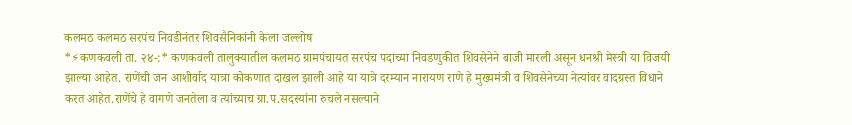कलमठ कलमठ सरपंच निवडीनंतर शिवसैनिकांनी केला जल्लोष
*⚡कणकवली ता. २४-:* कणकवली तालुक्यातील कलमठ ग्रामपंचायत सरपंच पदाच्या निवडणुकीत शिवसेनेने बाजी मारली असून धनश्री मेस्त्री या विजयी झाल्या आहेत. राणेंची जन आशीर्वाद यात्रा कोकणात दाखल झाली आहे या यात्रे दरम्यान नारायण राणे हे मुख्यमंत्री व शिवसेनेच्या नेत्यांवर वादग्रस्त विधाने करत आहेत.राणेंचे हे वागणे जनतेला व त्यांच्याच ग्रा.प.सदस्यांना रुचले नसल्याने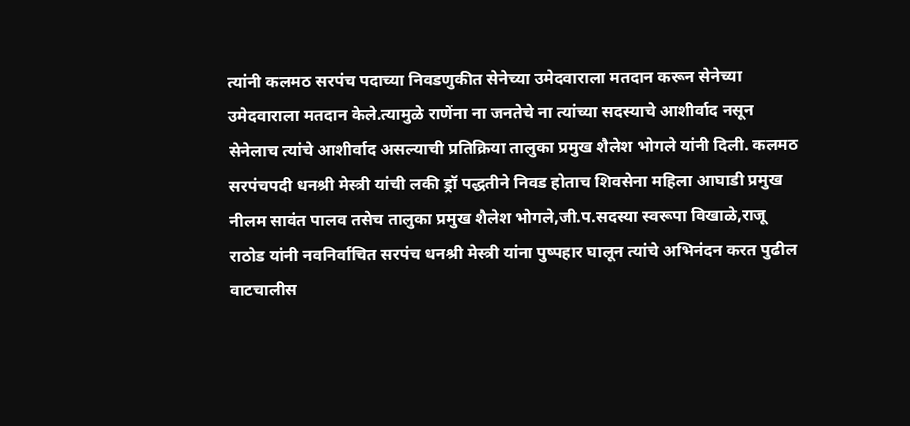त्यांनी कलमठ सरपंच पदाच्या निवडणुकीत सेनेच्या उमेदवाराला मतदान करून सेनेच्या उमेदवाराला मतदान केले.त्यामुळे राणेंना ना जनतेचे ना त्यांच्या सदस्याचे आशीर्वाद नसून सेनेलाच त्यांचे आशीर्वाद असल्याची प्रतिक्रिया तालुका प्रमुख शैलेश भोगले यांनी दिली. कलमठ सरपंचपदी धनश्री मेस्त्री यांची लकी ड्रॉ पद्धतीने निवड होताच शिवसेना महिला आघाडी प्रमुख नीलम सावंत पालव तसेच तालुका प्रमुख शैलेश भोगले,जी.प.सदस्या स्वरूपा विखाळे,राजू राठोड यांनी नवनिर्वाचित सरपंच धनश्री मेस्त्री यांना पुष्पहार घालून त्यांचे अभिनंदन करत पुढील वाटचालीस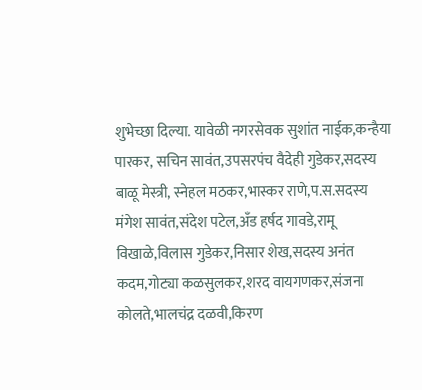शुभेच्छा दिल्या. यावेळी नगरसेवक सुशांत नाईक,कन्हैया पारकर, सचिन सावंत,उपसरपंच वैदेही गुडेकर,सदस्य बाळू मेस्त्री, स्नेहल मठकर,भास्कर राणे,प.स.सदस्य मंगेश सावंत,संदेश पटेल,अँड हर्षद गावडे,रामू विखाळे,विलास गुडेकर,निसार शेख,सदस्य अनंत कदम,गोट्या कळसुलकर,शरद वायगणकर,संजना कोलते,भालचंद्र दळवी,किरण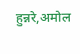हुन्नरे,अमोल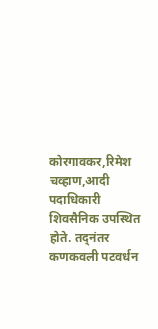कोरगावकर,रिमेश चव्हाण,आदी पदाधिकारी शिवसैनिक उपस्थित होते. तद्नंतर कणकवली पटवर्धन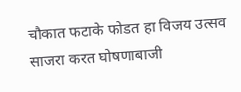चौकात फटाके फोडत हा विजय उत्सव साजरा करत घोषणाबाजी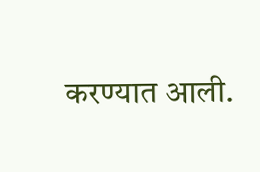करण्यात आली.